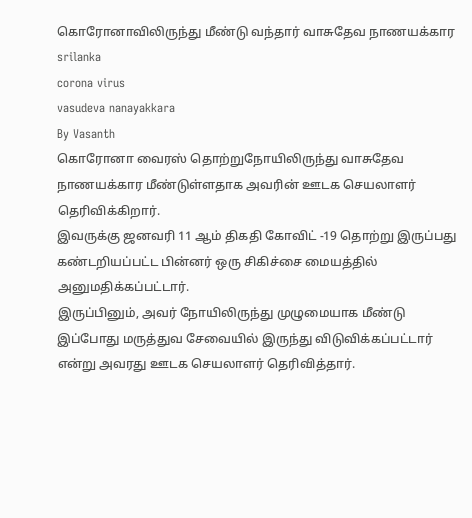கொரோனாவிலிருந்து மீண்டு வந்தார் வாசுதேவ நாணயக்கார
srilanka
corona virus
vasudeva nanayakkara
By Vasanth
கொரோனா வைரஸ் தொற்றுநோயிலிருந்து வாசுதேவ நாணயக்கார மீண்டுள்ளதாக அவரின் ஊடக செயலாளர் தெரிவிக்கிறார்.
இவருக்கு ஜனவரி 11 ஆம் திகதி கோவிட் -19 தொற்று இருப்பது கண்டறியப்பட்ட பின்னர் ஒரு சிகிச்சை மையத்தில் அனுமதிக்கப்பட்டார்.
இருப்பினும், அவர் நோயிலிருந்து முழுமையாக மீண்டு இப்போது மருத்துவ சேவையில் இருந்து விடுவிக்கப்பட்டார் என்று அவரது ஊடக செயலாளர் தெரிவித்தார்.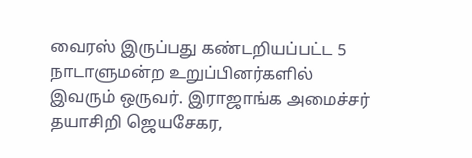வைரஸ் இருப்பது கண்டறியப்பட்ட 5 நாடாளுமன்ற உறுப்பினர்களில் இவரும் ஒருவர். இராஜாங்க அமைச்சர் தயாசிறி ஜெயசேகர,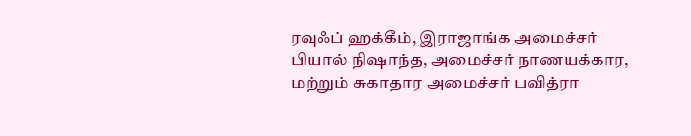ரவுஃப் ஹக்கீம், இராஜாங்க அமைச்சர் பியால் நிஷாந்த, அமைச்சர் நாணயக்கார, மற்றும் சுகாதார அமைச்சர் பவித்ரா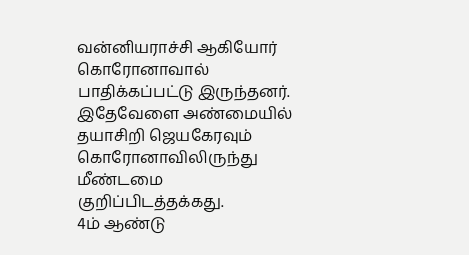வன்னியராச்சி ஆகியோர் கொரோனாவால் பாதிக்கப்பட்டு இருந்தனர்.
இதேவேளை அண்மையில் தயாசிறி ஜெயகேரவும் கொரோனாவிலிருந்து மீண்டமை குறிப்பிடத்தக்கது.
4ம் ஆண்டு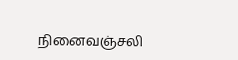நினைவஞ்சலி